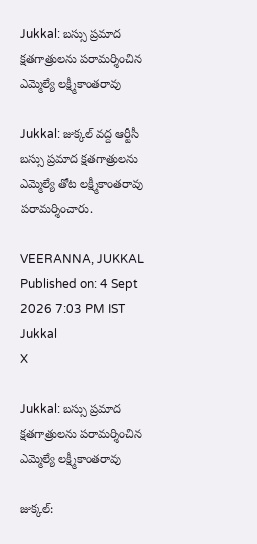Jukkal: బస్సు ప్రమాద క్షతగాత్రులను పరామర్శించిన ఎమ్మెల్యే లక్ష్మీకాంతరావు

Jukkal: జుక్కల్ వద్ద ఆర్టీసీ బస్సు ప్రమాద క్షతగాత్రులను ఎమ్మెల్యే తోట లక్ష్మీకాంతరావు పరామర్శించారు.

VEERANNA, JUKKAL
Published on: 4 Sept 2026 7:03 PM IST
Jukkal
X

Jukkal: బస్సు ప్రమాద క్షతగాత్రులను పరామర్శించిన ఎమ్మెల్యే లక్ష్మీకాంతరావు

జుక్కల్: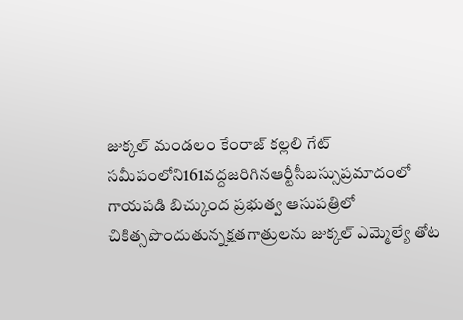జుక్కల్ మండలం కేంరాజ్ కల్లలి గేట్ సమీపంలోని161వద్దజరిగినఆర్టీసీబస్సుప్రమాదంలో గాయపడి బిచ్కుంద ప్రభుత్వ ఆసుపత్రిలో చికిత్సపొందుతున్నక్షతగాత్రులను జుక్కల్ ఎమ్మెల్యే తోట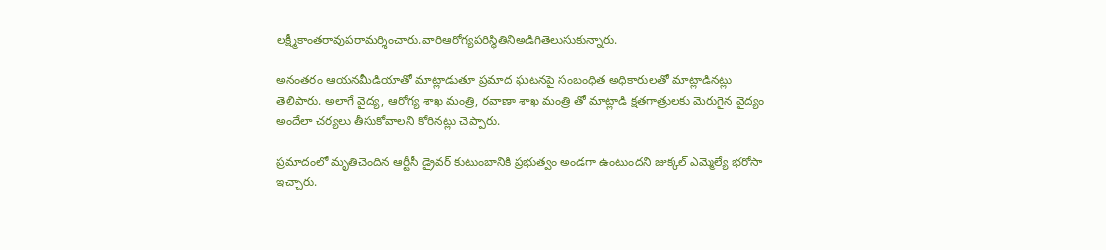లక్ష్మీకాంతరావుపరామర్శించారు.వారిఆరోగ్యపరిస్థితినిఅడిగితెలుసుకున్నారు.

అనంతరం ఆయనమీడియాతో మాట్లాడుతూ ప్రమాద ఘటనపై సంబంధిత అధికారులతో మాట్లాడినట్లు తెలిపారు. అలాగే వైద్య, ఆరోగ్య శాఖ మంత్రి, రవాణా శాఖ మంత్రి తో మాట్లాడి క్షతగాత్రులకు మెరుగైన వైద్యం అందేలా చర్యలు తీసుకోవాలని కోరినట్లు చెప్పారు.

ప్రమాదంలో మృతిచెందిన ఆర్టీసీ డ్రైవర్ కుటుంబానికి ప్రభుత్వం అండగా ఉంటుందని జుక్కల్ ఎమ్మెల్యే భరోసా ఇచ్చారు.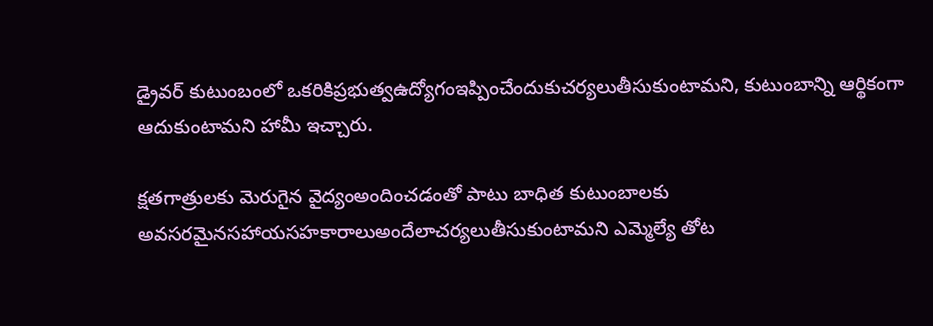డ్రైవర్ కుటుంబంలో ఒకరికిప్రభుత్వఉద్యోగంఇప్పించేందుకుచర్యలుతీసుకుంటామని, కుటుంబాన్ని ఆర్థికంగా ఆదుకుంటామని హామీ ఇచ్చారు.

క్షతగాత్రులకు మెరుగైన వైద్యంఅందించడంతో పాటు బాధిత కుటుంబాలకు అవసరమైనసహాయసహకారాలుఅందేలాచర్యలుతీసుకుంటామని ఎమ్మెల్యే తోట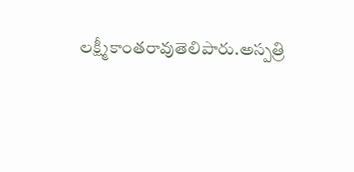లక్ష్మీకాంతరావుతెలిపారు.అస్పత్రి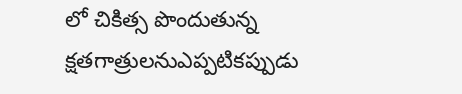లో చికిత్స పొందుతున్న క్షతగాత్రులనుఎప్పటికప్పుడు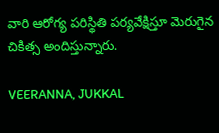వారి ఆరోగ్య పరిస్థితి పర్యవేక్షిస్తూ మెరుగైన చికిత్స అందిస్తున్నారు.

VEERANNA, JUKKAL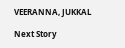VEERANNA, JUKKAL

Next Story